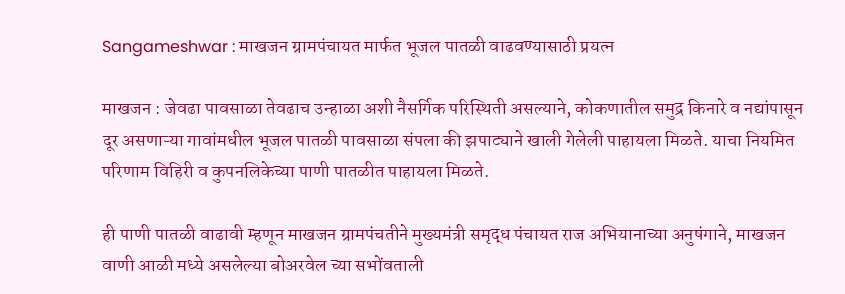Sangameshwar : माखजन ग्रामपंचायत मार्फत भूजल पातळी वाढवण्यासाठी प्रयत्न

माखजन : जेवढा पावसाळा तेवढाच उन्हाळा अशी नैसर्गिक परिस्थिती असल्याने, कोकणातील समुद्र किनारे व नद्यांपासून दूर असणाऱ्या गावांमधील भूजल पातळी पावसाळा संपला की झपाट्याने खाली गेलेली पाहायला मिळते. याचा नियमित परिणाम विहिरी व कुपनलिकेच्या पाणी पातळीत पाहायला मिळते.

ही पाणी पातळी वाढावी म्हणून माखजन ग्रामपंचतीने मुख्यमंत्री समृद्ध पंचायत राज अभियानाच्या अनुषंगाने, माखजन वाणी आळी मध्ये असलेल्या बोअरवेल च्या सभोंवताली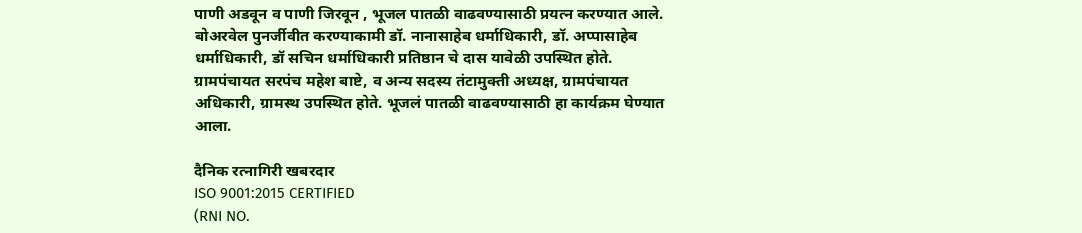पाणी अडवून व पाणी जिरवून , भूजल पातळी वाढवण्यासाठी प्रयत्न करण्यात आले. बोअरवेल पुनर्जीवीत करण्याकामी डॉ. नानासाहेब धर्माधिकारी, डॉ. अप्पासाहेब धर्माधिकारी, डॉ सचिन धर्माधिकारी प्रतिष्ठान चे दास यावेळी उपस्थित होते. ग्रामपंचायत सरपंच महेश बाष्टे, व अन्य सदस्य तंटामुक्ती अध्यक्ष, ग्रामपंचायत अधिकारी, ग्रामस्थ उपस्थित होते. भूजलं पातळी वाढवण्यासाठी हा कार्यक्रम घेण्यात आला.

दैनिक रत्नागिरी खबरदार
ISO 9001:2015 CERTIFIED
(RNI NO.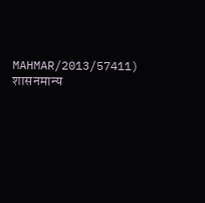MAHMAR/2013/57411)
शासनमान्य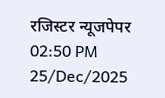रजिस्टर न्यूजपेपर
02:50 PM 25/Dec/2025